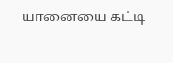யானையை கட்டி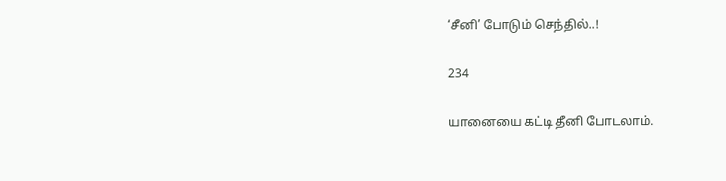‘சீனி’ போடும் செந்தில்..!

234

யானையை கட்டி தீனி போடலாம்.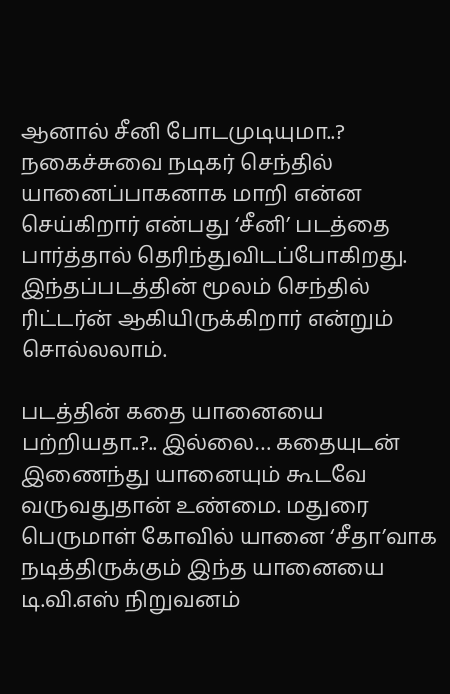ஆனால் சீனி போடமுடியுமா..? நகைச்சுவை நடிகர் செந்தில் யானைப்பாகனாக மாறி என்ன செய்கிறார் என்பது ‘சீனி’ படத்தை பார்த்தால் தெரிந்துவிடப்போகிறது. இந்தப்படத்தின் மூலம் செந்தில் ரிட்டர்ன் ஆகியிருக்கிறார் என்றும் சொல்லலாம்.

படத்தின் கதை யானையை பற்றியதா..?.. இல்லை… கதையுடன் இணைந்து யானையும் கூடவே வருவதுதான் உண்மை. மதுரை பெருமாள் கோவில் யானை ‘சீதா’வாக நடித்திருக்கும் இந்த யானையை டி.வி.எஸ் நிறுவனம்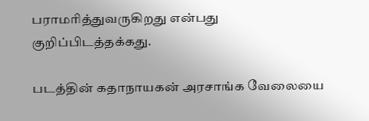பராமரித்துவருகிறது என்பது குறிப்பிடத்தக்கது.

படத்தின் கதாநாயகன் அரசாங்க வேலையை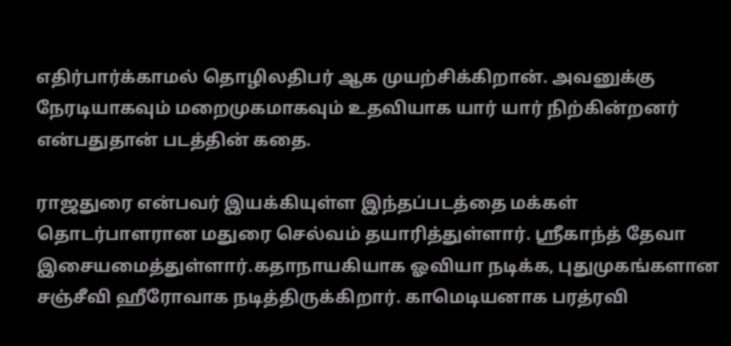எதிர்பார்க்காமல் தொழிலதிபர் ஆக முயற்சிக்கிறான். அவனுக்கு நேரடியாகவும் மறைமுகமாகவும் உதவியாக யார் யார் நிற்கின்றனர் என்பதுதான் படத்தின் கதை.

ராஜதுரை என்பவர் இயக்கியுள்ள இந்தப்படத்தை மக்கள் தொடர்பாளரான மதுரை செல்வம் தயாரித்துள்ளார். ஸ்ரீகாந்த் தேவா இசையமைத்துள்ளார்.கதாநாயகியாக ஓவியா நடிக்க, புதுமுகங்களான சஞ்சீவி ஹீரோவாக நடித்திருக்கிறார். காமெடியனாக பரத்ரவி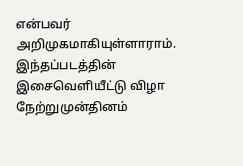என்பவர் அறிமுகமாகியுள்ளாராம். இந்தப்படத்தின் இசைவெளியீட்டு விழா நேற்றுமுன்தினம்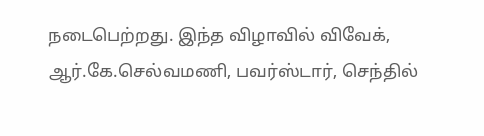நடைபெற்றது. இந்த விழாவில் விவேக், ஆர்.கே.செல்வமணி, பவர்ஸ்டார், செந்தில்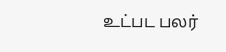உட்பட பலர்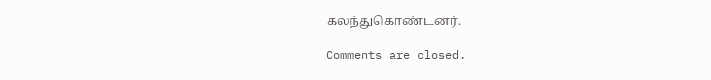கலந்துகொண்டனர்.

Comments are closed.